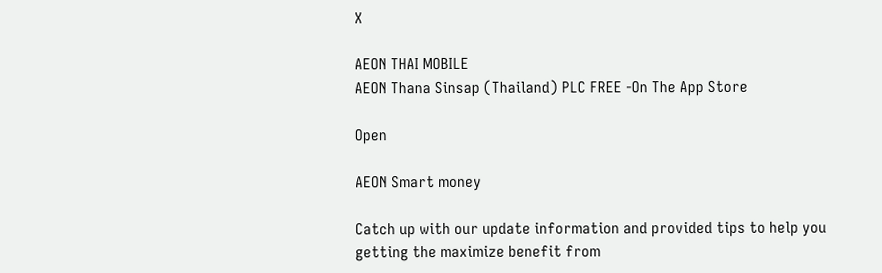X

AEON THAI MOBILE
AEON Thana Sinsap (Thailand) PLC FREE -On The App Store

Open

AEON Smart money

Catch up with our update information and provided tips to help you getting the maximize benefit from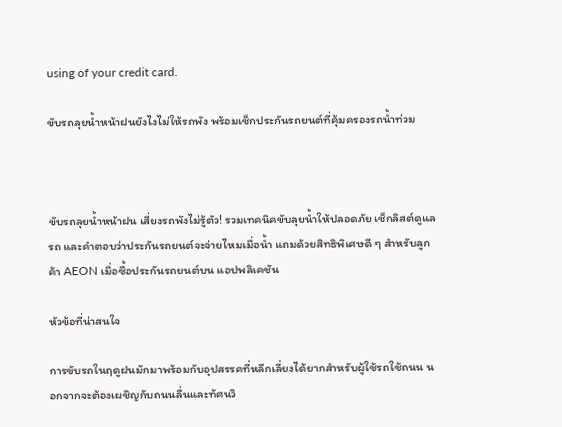using of your credit card.

ขับรถลุยน้ำหน้าฝนยังไงไม่ให้รถพัง พร้อมเช็กประกันรถยนต์ที่คุ้มครองรถน้ำท่วม



ขับรถลุยน้ำหน้าฝน เสี่ยงรถพังไม่รู้ตัว! รวมเทคนิคขับลุยน้ำให้ปลอดภัย เช็กลิสต์ดูแลรถ และคำตอบว่าประกันรถยนต์จะจ่ายไหมเมื่อน้ำ แถมด้วยสิทธิพิเศษดี ๆ สำหรับลูกค้า AEON เมื่อซื้อประกันรถยนต์บน แอปพลิเคชัน

หัวข้อที่น่าสนใจ

การขับรถในฤดูฝนมักมาพร้อมกับอุปสรรคที่หลีกเลี่ยงได้ยากสำหรับผู้ใช้รถใช้ถนน นอกจากจะต้องเผชิญกับถนนลื่นและทัศนวิ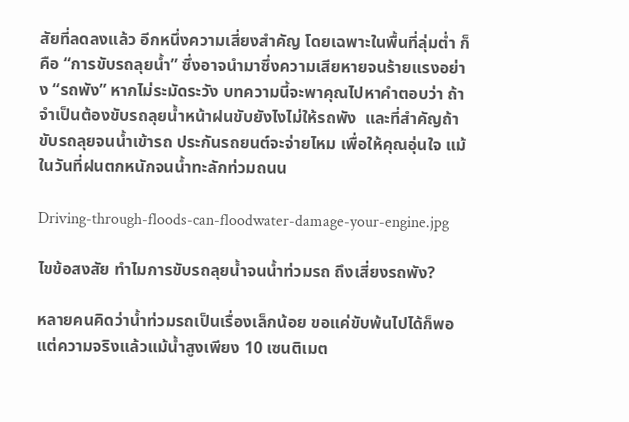สัยที่ลดลงแล้ว อีกหนึ่งความเสี่ยงสำคัญ โดยเฉพาะในพื้นที่ลุ่มต่ำ ก็คือ “การขับรถลุยน้ำ” ซึ่งอาจนำมาซึ่งความเสียหายจนร้ายแรงอย่าง “รถพัง” หากไม่ระมัดระวัง บทความนี้จะพาคุณไปหาคำตอบว่า ถ้าจำเป็นต้องขับรถลุยน้ำหน้าฝนขับยังไงไม่ให้รถพัง  และที่สำคัญถ้าขับรถลุยจนน้ำเข้ารถ ประกันรถยนต์จะจ่ายไหม เพื่อให้คุณอุ่นใจ แม้ในวันที่ฝนตกหนักจนน้ำทะลักท่วมถนน

Driving-through-floods-can-floodwater-damage-your-engine.jpg

ไขข้อสงสัย ทำไมการขับรถลุยน้ำจนน้ำท่วมรถ ถึงเสี่ยงรถพัง?

หลายคนคิดว่าน้ำท่วมรถเป็นเรื่องเล็กน้อย ขอแค่ขับพ้นไปได้ก็พอ แต่ความจริงแล้วแม้น้ำสูงเพียง 10 เซนติเมต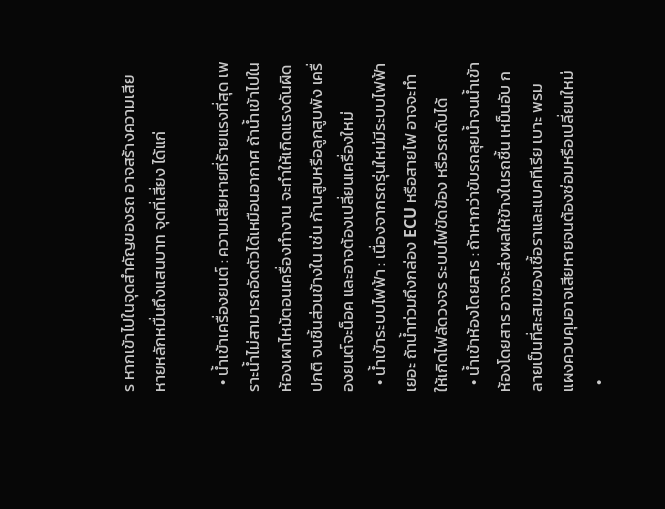ร หากเข้าไปในจุดสำคัญของรถ อาจสร้างความเสียหายหลักหมื่นถึงแสนบาท จุดที่เสี่ยง ได้แก่

  • น้ำเข้าเครื่องยนต์ : ความเสียหายที่ร้ายแรงที่สุด เพราะน้ำไม่สามารถอัดตัวได้เหมือนอากาศ ถ้าน้ำเข้าไปในห้องเผาไหม้ตอนเครื่องทำงาน จะทำให้เกิดแรงดันผิดปกติ จนชิ้นส่วนข้างใน เช่น ก้านสูบหรือลูกสูบพัง เครื่องยนต์จะน็อค และอาจต้องเปลี่ยนเครื่องใหม่
  • น้ำเข้าระบบไฟฟ้า : เนื่องจากรถรุ่นใหม่มีระบบไฟฟ้าเยอะ ถ้าน้ำท่วมถึงกล่อง ECU หรือสายไฟ อาจจะทำให้เกิดไฟลัดวงจร ระบบไฟขัดข้อง หรือรถดับได้
  • น้ำเข้าห้องโดยสาร : ถ้าหากว่าขับรถลุยน้ำจนน้ำเข้าห้องโดยสาร อาจจะส่งผลให้ข้างในรถชื้น เหม็นอับ กลายเป็นที่สะสมของเชื้อราและแบคทีเรีย เบาะ พรม แผงควบคุมอาจเสียหายจนต้องซ่อมหรือเปลี่ยนใหม่
  •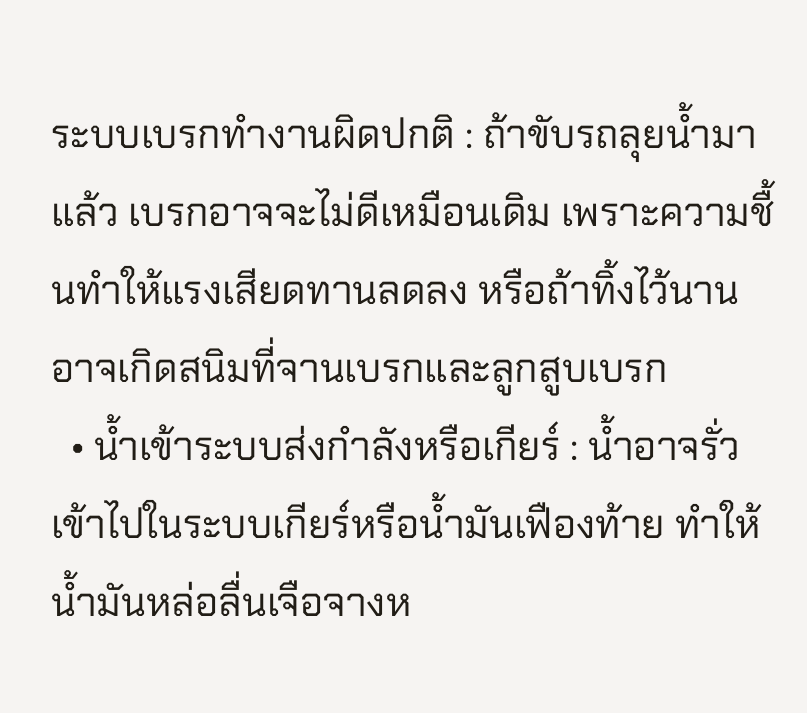ระบบเบรกทำงานผิดปกติ : ถ้าขับรถลุยน้ำมาแล้ว เบรกอาจจะไม่ดีเหมือนเดิม เพราะความชื้นทำให้แรงเสียดทานลดลง หรือถ้าทิ้งไว้นาน อาจเกิดสนิมที่จานเบรกและลูกสูบเบรก
  • น้ำเข้าระบบส่งกำลังหรือเกียร์ : น้ำอาจรั่วเข้าไปในระบบเกียร์หรือน้ำมันเฟืองท้าย ทำให้น้ำมันหล่อลื่นเจือจางห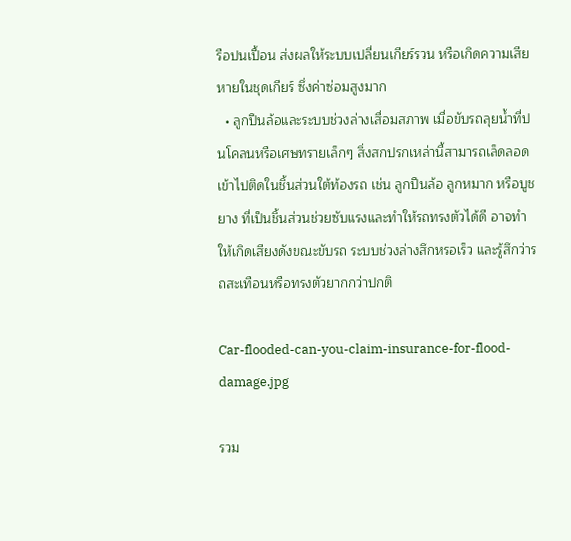รือปนเปื้อน ส่งผลให้ระบบเปลี่ยนเกียร์รวน หรือเกิดความเสียหายในชุดเกียร์ ซึ่งค่าซ่อมสูงมาก
  • ลูกปืนล้อและระบบช่วงล่างเสื่อมสภาพ เมื่อขับรถลุยน้ำที่ปนโคลนหรือเศษทรายเล็กๆ สิ่งสกปรกเหล่านี้สามารถเล็ดลอดเข้าไปติดในชิ้นส่วนใต้ท้องรถ เช่น ลูกปืนล้อ ลูกหมาก หรือบูชยาง ที่เป็นชิ้นส่วนช่วยซับแรงและทำให้รถทรงตัวได้ดี อาจทำให้เกิดเสียงดังขณะขับรถ ระบบช่วงล่างสึกหรอเร็ว และรู้สึกว่ารถสะเทือนหรือทรงตัวยากกว่าปกติ

Car-flooded-can-you-claim-insurance-for-flood-damage.jpg

รวม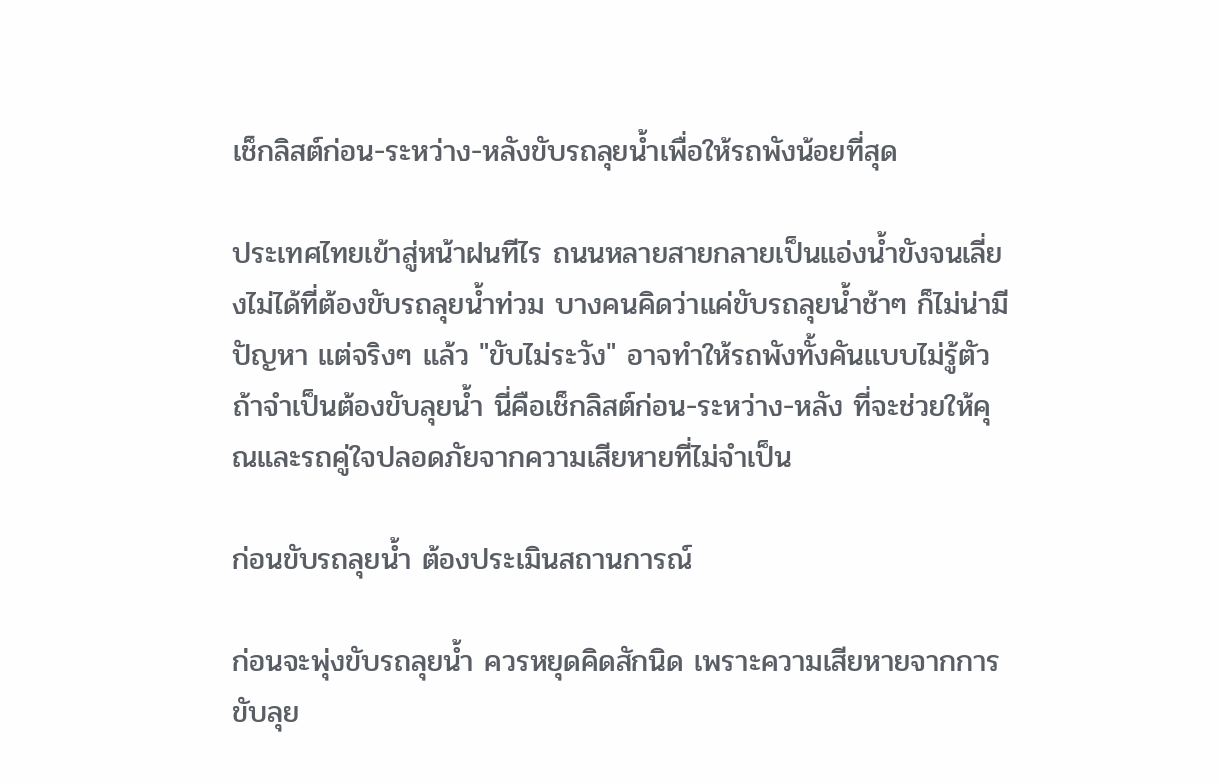เช็กลิสต์ก่อน-ระหว่าง-หลังขับรถลุยน้ำเพื่อให้รถพังน้อยที่สุด

ประเทศไทยเข้าสู่หน้าฝนทีไร ถนนหลายสายกลายเป็นแอ่งน้ำขังจนเลี่ยงไม่ได้ที่ต้องขับรถลุยน้ำท่วม บางคนคิดว่าแค่ขับรถลุยน้ำช้าๆ ก็ไม่น่ามีปัญหา แต่จริงๆ แล้ว "ขับไม่ระวัง" อาจทำให้รถพังทั้งคันแบบไม่รู้ตัว ถ้าจำเป็นต้องขับลุยน้ำ นี่คือเช็กลิสต์ก่อน-ระหว่าง-หลัง ที่จะช่วยให้คุณและรถคู่ใจปลอดภัยจากความเสียหายที่ไม่จำเป็น

ก่อนขับรถลุยน้ำ ต้องประเมินสถานการณ์

ก่อนจะพุ่งขับรถลุยน้ำ ควรหยุดคิดสักนิด เพราะความเสียหายจากการขับลุย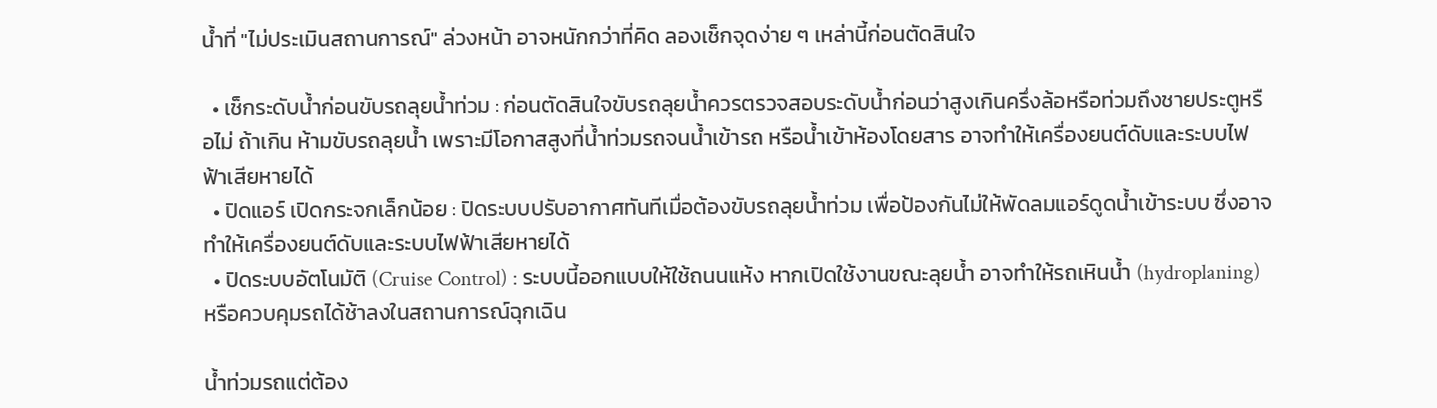น้ำที่ "ไม่ประเมินสถานการณ์" ล่วงหน้า อาจหนักกว่าที่คิด ลองเช็กจุดง่าย ๆ เหล่านี้ก่อนตัดสินใจ

  • เช็กระดับน้ำก่อนขับรถลุยน้ำท่วม : ก่อนตัดสินใจขับรถลุยน้ำควรตรวจสอบระดับน้ำก่อนว่าสูงเกินครึ่งล้อหรือท่วมถึงชายประตูหรือไม่ ถ้าเกิน ห้ามขับรถลุยน้ำ เพราะมีโอกาสสูงที่น้ำท่วมรถจนน้ำเข้ารถ หรือน้ำเข้าห้องโดยสาร อาจทำให้เครื่องยนต์ดับและระบบไฟฟ้าเสียหายได้
  • ปิดแอร์ เปิดกระจกเล็กน้อย : ปิดระบบปรับอากาศทันทีเมื่อต้องขับรถลุยน้ำท่วม เพื่อป้องกันไม่ให้พัดลมแอร์ดูดน้ำเข้าระบบ ซึ่งอาจทำให้เครื่องยนต์ดับและระบบไฟฟ้าเสียหายได้
  • ปิดระบบอัตโนมัติ (Cruise Control) : ระบบนี้ออกแบบให้ใช้ถนนแห้ง หากเปิดใช้งานขณะลุยน้ำ อาจทำให้รถเหินน้ำ (hydroplaning) หรือควบคุมรถได้ช้าลงในสถานการณ์ฉุกเฉิน

น้ำท่วมรถแต่ต้อง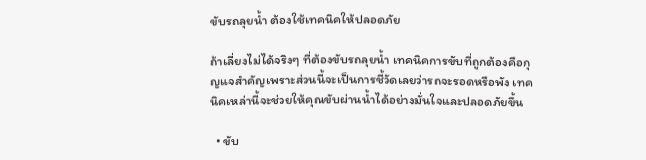ขับรถลุยน้ำ ต้องใช้เทคนิคให้ปลอดภัย

ถ้าเลี่ยงไม่ได้จริงๆ ที่ต้องขับรถลุยน้ำ เทคนิคการขับที่ถูกต้องคือกุญแจสำคัญเพราะส่วนนี้จะเป็นการชี้วัดเลยว่ารถจะรอดหรือพัง เทคนิคเหล่านี้จะช่วยให้คุณขับผ่านน้ำได้อย่างมั่นใจและปลอดภัยขึ้น

  • ขับ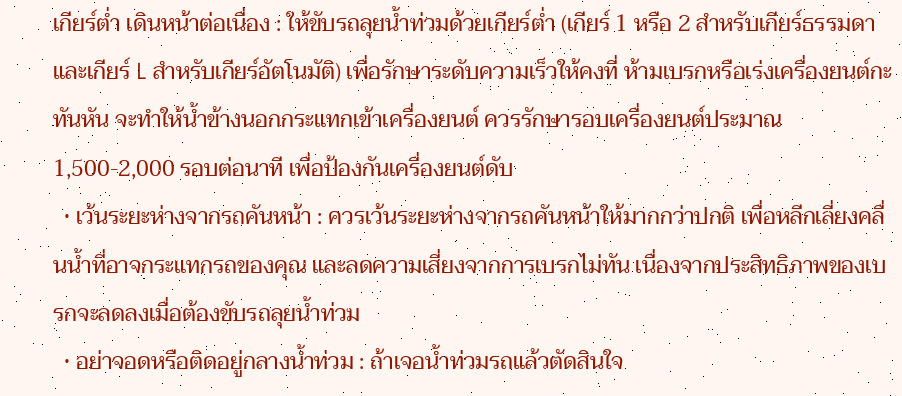เกียร์ต่ำ เดินหน้าต่อเนื่อง : ให้ขับรถลุยน้ำท่วมด้วยเกียร์ต่ำ (เกียร์ 1 หรือ 2 สำหรับเกียร์ธรรมดา และเกียร์ L สำหรับเกียร์อัตโนมัติ) เพื่อรักษาระดับความเร็วให้คงที่ ห้ามเบรกหรือเร่งเครื่องยนต์กะทันหัน จะทำให้น้ำข้างนอกกระแทกเข้าเครื่องยนต์ ควรรักษารอบเครื่องยนต์ประมาณ 1,500-2,000 รอบต่อนาที เพื่อป้องกันเครื่องยนต์ดับ
  • เว้นระยะห่างจากรถคันหน้า : ควรเว้นระยะห่างจากรถคันหน้าให้มากกว่าปกติ เพื่อหลีกเลี่ยงคลื่นน้ำที่อาจกระแทกรถของคุณ และลดความเสี่ยงจากการเบรกไม่ทัน เนื่องจากประสิทธิภาพของเบรกจะลดลงเมื่อต้องขับรถลุยน้ำท่วม
  • อย่าจอดหรือติดอยู่กลางน้ำท่วม : ถ้าเจอน้ำท่วมรถแล้วตัดสินใจ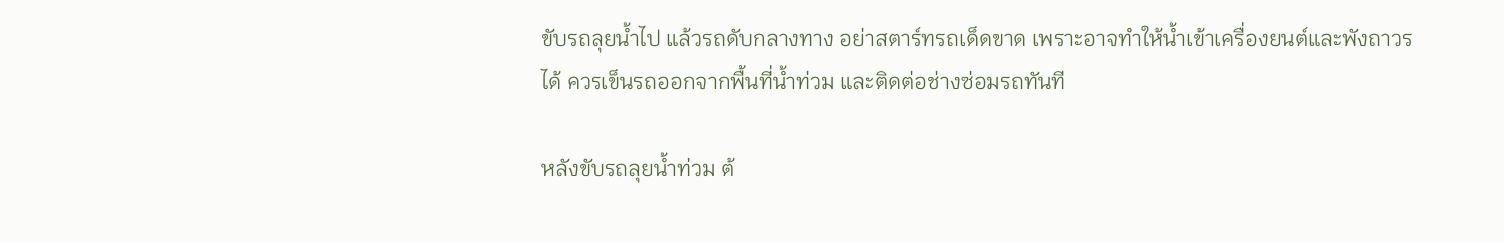ขับรถลุยน้ำไป แล้วรถดับกลางทาง อย่าสตาร์ทรถเด็ดขาด เพราะอาจทำให้น้ำเข้าเครื่องยนต์และพังถาวรได้ ควรเข็นรถออกจากพื้นที่น้ำท่วม และติดต่อช่างซ่อมรถทันที

หลังขับรถลุยน้ำท่วม ต้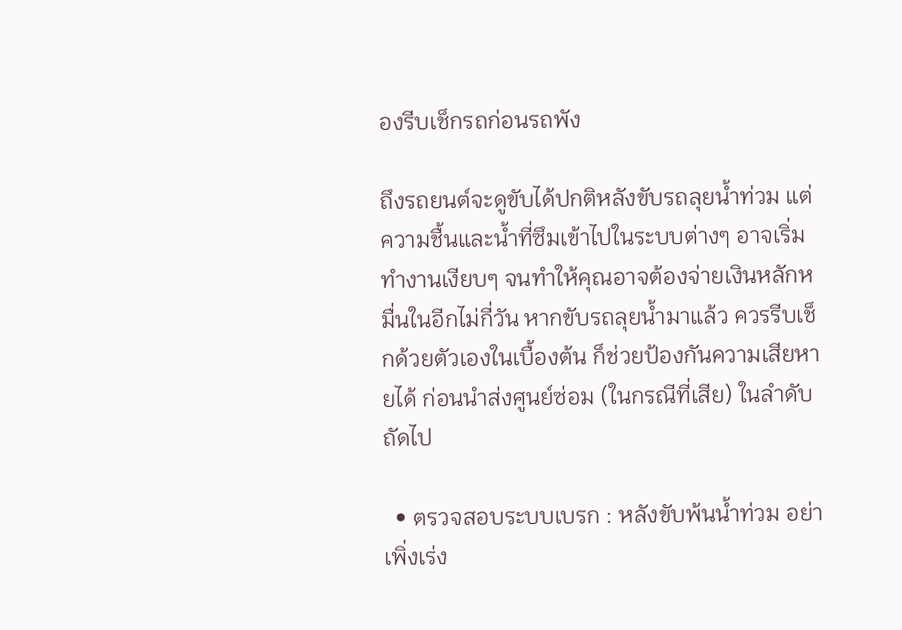องรีบเช็กรถก่อนรถพัง

ถึงรถยนต์จะดูขับได้ปกติหลังขับรถลุยน้ำท่วม แต่ความชื้นและน้ำที่ซึมเข้าไปในระบบต่างๆ อาจเริ่มทำงานเงียบๆ จนทำให้คุณอาจต้องจ่ายเงินหลักหมื่นในอีกไม่กี่วัน หากขับรถลุยน้ำมาแล้ว ควรรีบเช็กด้วยตัวเองในเบื้องต้น ก็ช่วยป้องกันความเสียหายได้ ก่อนนำส่งศูนย์ซ่อม (ในกรณีที่เสีย) ในลำดับถัดไป

  • ตรวจสอบระบบเบรก : หลังขับพ้นน้ำท่วม อย่าเพิ่งเร่ง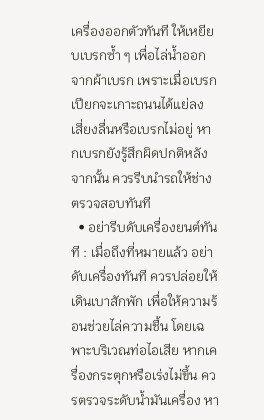เครื่องออกตัวทันที ให้เหยียบเบรกซ้ำ ๆ เพื่อไล่น้ำออกจากผ้าเบรก เพราะเมื่อเบรกเปียกจะเกาะถนนได้แย่ลง เสี่ยงลื่นหรือเบรกไม่อยู่ หากเบรกยังรู้สึกผิดปกติหลังจากนั้น ควรรีบนำรถให้ช่างตรวจสอบทันที
  • อย่ารีบดับเครื่องยนต์ทันที : เมื่อถึงที่หมายแล้ว อย่าดับเครื่องทันที ควรปล่อยให้เดินเบาสักพัก เพื่อให้ความร้อนช่วยไล่ความชื้น โดยเฉพาะบริเวณท่อไอเสีย หากเครื่องกระตุกหรือเร่งไม่ขึ้น ควรตรวจระดับน้ำมันเครื่อง หา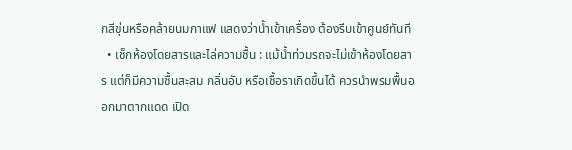กสีขุ่นหรือคล้ายนมกาแฟ แสดงว่าน้ำเข้าเครื่อง ต้องรีบเข้าศูนย์ทันที
  • เช็กห้องโดยสารและไล่ความชื้น : แม้น้ำท่วมรถจะไม่เข้าห้องโดยสาร แต่ก็มีความชื้นสะสม กลิ่นอับ หรือเชื้อราเกิดขึ้นได้ ควรนำพรมพื้นออกมาตากแดด เปิด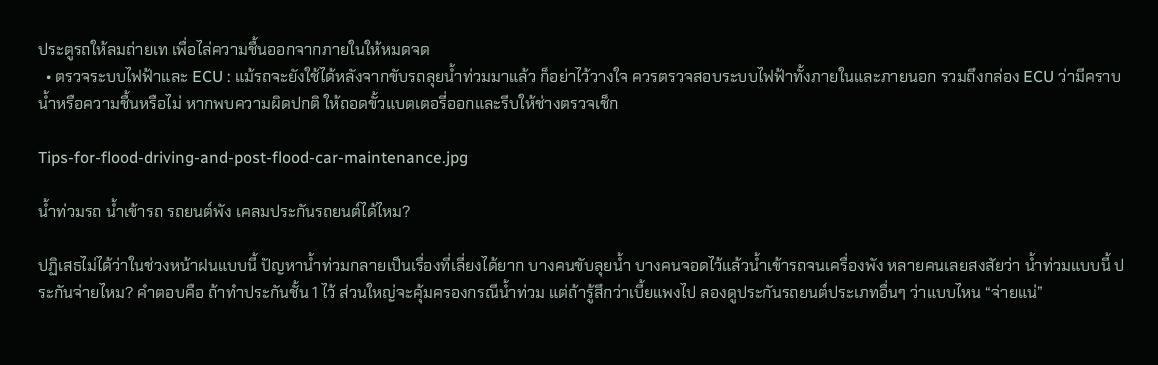ประตูรถให้ลมถ่ายเท เพื่อไล่ความชื้นออกจากภายในให้หมดจด
  • ตรวจระบบไฟฟ้าและ ECU : แม้รถจะยังใช้ได้หลังจากขับรถลุยน้ำท่วมมาแล้ว ก็อย่าไว้วางใจ ควรตรวจสอบระบบไฟฟ้าทั้งภายในและภายนอก รวมถึงกล่อง ECU ว่ามีคราบน้ำหรือความชื้นหรือไม่ หากพบความผิดปกติ ให้ถอดขั้วแบตเตอรี่ออกและรีบให้ช่างตรวจเช็ก

Tips-for-flood-driving-and-post-flood-car-maintenance.jpg

น้ำท่วมรถ น้ำเข้ารถ รถยนต์พัง เคลมประกันรถยนต์ได้ไหม?

ปฏิเสธไม่ได้ว่าในช่วงหน้าฝนแบบนี้ ปัญหาน้ำท่วมกลายเป็นเรื่องที่เลี่ยงได้ยาก บางคนขับลุยน้ำ บางคนจอดไว้แล้วน้ำเข้ารถจนเครื่องพัง หลายคนเลยสงสัยว่า น้ำท่วมแบบนี้ ประกันจ่ายไหม? คำตอบคือ ถ้าทำประกันชั้น 1 ไว้ ส่วนใหญ่จะคุ้มครองกรณีน้ำท่วม แต่ถ้ารู้สึกว่าเบี้ยแพงไป ลองดูประกันรถยนต์ประเภทอื่นๆ ว่าแบบไหน “จ่ายแน่”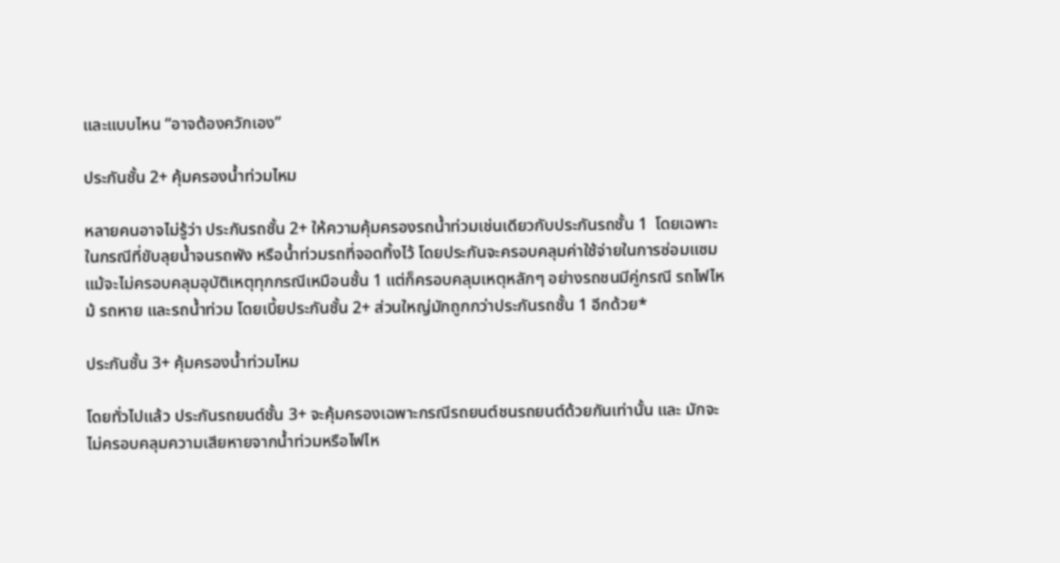และแบบไหน “อาจต้องควักเอง”

ประกันชั้น 2+ คุ้มครองน้ำท่วมไหม

หลายคนอาจไม่รู้ว่า ประกันรถชั้น 2+ ให้ความคุ้มครองรถน้ำท่วมเช่นเดียวกับประกันรถชั้น 1  โดยเฉพาะในกรณีที่ขับลุยน้ำจนรถพัง หรือน้ำท่วมรถที่จอดทิ้งไว้ โดยประกันจะครอบคลุมค่าใช้จ่ายในการซ่อมแซม แม้จะไม่ครอบคลุมอุบัติเหตุทุกกรณีเหมือนชั้น 1 แต่ก็ครอบคลุมเหตุหลักๆ อย่างรถชนมีคู่กรณี รถไฟไหม้ รถหาย และรถน้ำท่วม โดยเบี้ยประกันชั้น 2+ ส่วนใหญ่มักถูกกว่าประกันรถชั้น 1 อีกด้วย*

ประกันชั้น 3+ คุ้มครองน้ำท่วมไหม

โดยทั่วไปแล้ว ประกันรถยนต์ชั้น 3+ จะคุ้มครองเฉพาะกรณีรถยนต์ชนรถยนต์ด้วยกันเท่านั้น และ มักจะไม่ครอบคลุมความเสียหายจากน้ำท่วมหรือไฟไห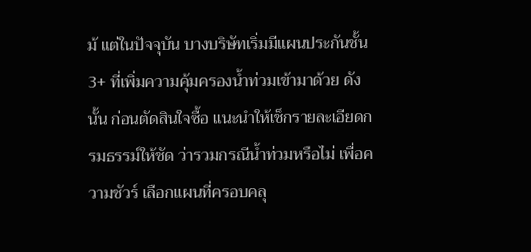ม้ แต่ในปัจจุบัน บางบริษัทเริ่มมีแผนประกันชั้น 3+ ที่เพิ่มความคุ้มครองน้ำท่วมเข้ามาด้วย ดังนั้น ก่อนตัดสินใจซื้อ แนะนำให้เช็กรายละเอียดกรมธรรม์ให้ชัด ว่ารวมกรณีน้ำท่วมหรือไม่ เพื่อความชัวร์ เลือกแผนที่ครอบคลุ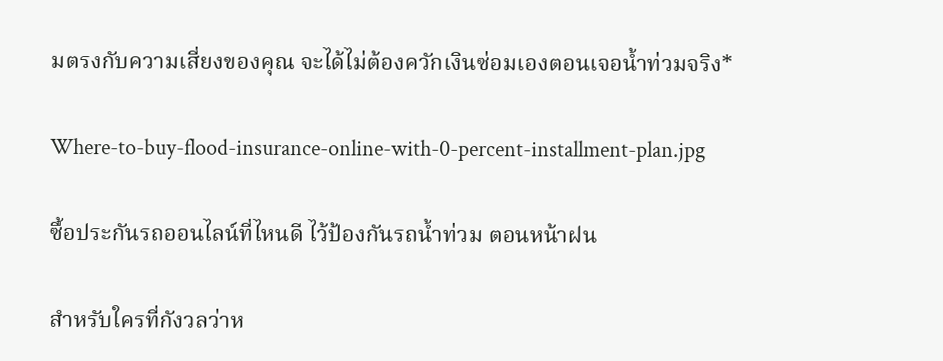มตรงกับความเสี่ยงของคุณ จะได้ไม่ต้องควักเงินซ่อมเองตอนเจอน้ำท่วมจริง*

Where-to-buy-flood-insurance-online-with-0-percent-installment-plan.jpg

ซื้อประกันรถออนไลน์ที่ไหนดี ไว้ป้องกันรถน้ำท่วม ตอนหน้าฝน

สำหรับใครที่กังวลว่าห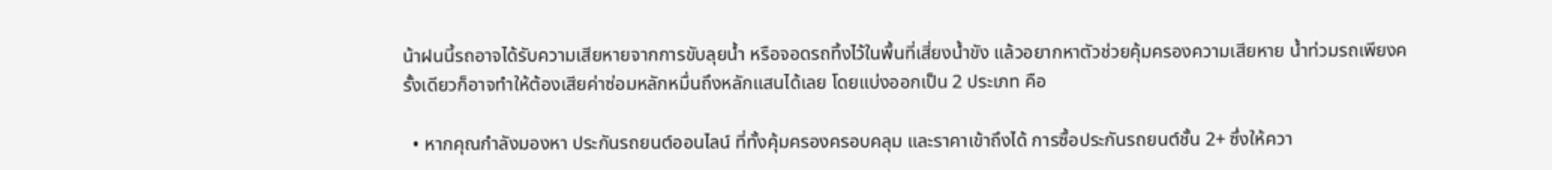น้าฝนนี้รถอาจได้รับความเสียหายจากการขับลุยน้ำ หรือจอดรถทิ้งไว้ในพื้นที่เสี่ยงน้ำขัง แล้วอยากหาตัวช่วยคุ้มครองความเสียหาย น้ำท่วมรถเพียงครั้งเดียวก็อาจทำให้ต้องเสียค่าซ่อมหลักหมื่นถึงหลักแสนได้เลย โดยแบ่งออกเป็น 2 ประเภท คือ

  • หากคุณกำลังมองหา ประกันรถยนต์ออนไลน์ ที่ทั้งคุ้มครองครอบคลุม และราคาเข้าถึงได้ การซื้อประกันรถยนต์ชั้น 2+ ซึ่งให้ควา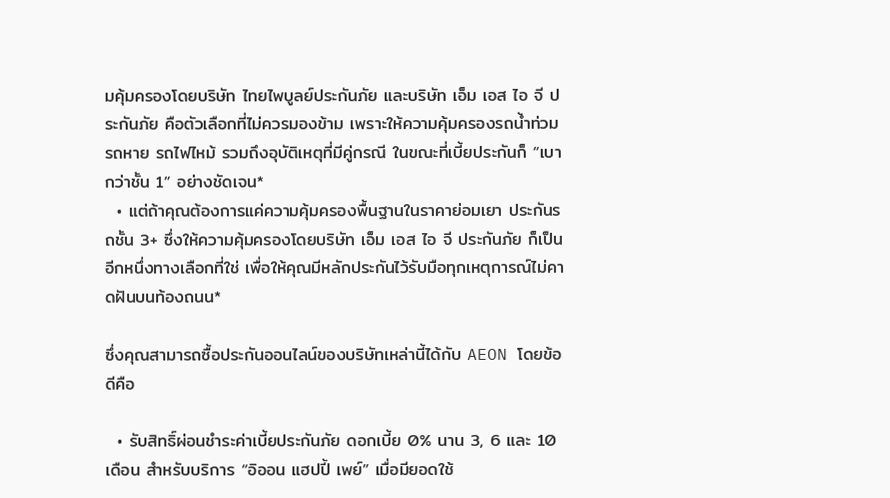มคุ้มครองโดยบริษัท ไทยไพบูลย์ประกันภัย และบริษัท เอ็ม เอส ไอ จี ประกันภัย คือตัวเลือกที่ไม่ควรมองข้าม เพราะให้ความคุ้มครองรถน้ำท่วม รถหาย รถไฟไหม้ รวมถึงอุบัติเหตุที่มีคู่กรณี ในขณะที่เบี้ยประกันก็ “เบากว่าชั้น 1” อย่างชัดเจน*
  • แต่ถ้าคุณต้องการแค่ความคุ้มครองพื้นฐานในราคาย่อมเยา ประกันรถชั้น 3+ ซึ่งให้ความคุ้มครองโดยบริษัท เอ็ม เอส ไอ จี ประกันภัย ก็เป็นอีกหนึ่งทางเลือกที่ใช่ เพื่อให้คุณมีหลักประกันไว้รับมือทุกเหตุการณ์ไม่คาดฝันบนท้องถนน*

ซึ่งคุณสามารถซื้อประกันออนไลน์ของบริษัทเหล่านี้ได้กับ AEON โดยข้อดีคือ

  • รับสิทธิ์ผ่อนชำระค่าเบี้ยประกันภัย ดอกเบี้ย 0% นาน 3, 6 และ 10 เดือน สำหรับบริการ “อิออน แฮปปี้ เพย์” เมื่อมียอดใช้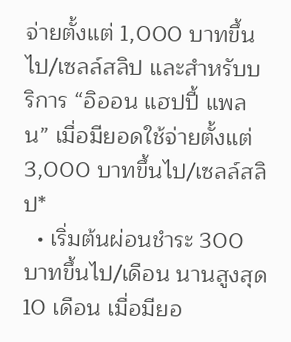จ่ายตั้งแต่ 1,000 บาทขึ้นไป/เซลล์สลิป และสำหรับบริการ “อิออน แฮปปี้ แพลน” เมื่อมียอดใช้จ่ายตั้งแต่ 3,000 บาทขึ้นไป/เซลล์สลิป*
  • เริ่มต้นผ่อนชำระ 300 บาทขึ้นไป/เดือน นานสูงสุด 10 เดือน เมื่อมียอ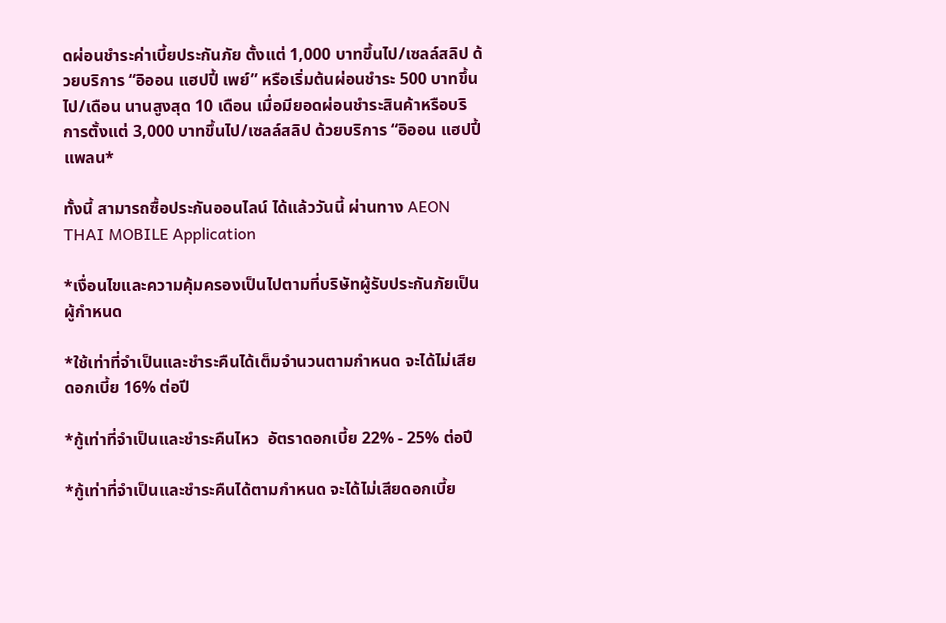ดผ่อนชำระค่าเบี้ยประกันภัย ตั้งแต่ 1,000 บาทขึ้นไป/เซลล์สลิป ด้วยบริการ “อิออน แฮปปี้ เพย์” หรือเริ่มต้นผ่อนชำระ 500 บาทขึ้นไป/เดือน นานสูงสุด 10 เดือน เมื่อมียอดผ่อนชำระสินค้าหรือบริการตั้งแต่ 3,000 บาทขึ้นไป/เซลล์สลิป ด้วยบริการ “อิออน แฮปปี้ แพลน*

ทั้งนี้ สามารถซื้อประกันออนไลน์ ได้แล้ววันนี้ ผ่านทาง AEON THAI MOBILE Application

*เงื่อนไขและความคุ้มครองเป็นไปตามที่บริษัทผู้รับประกันภัยเป็นผู้กำหนด

*ใช้เท่าที่จำเป็นและชำระคืนได้เต็มจำนวนตามกำหนด จะได้ไม่เสียดอกเบี้ย 16% ต่อปี

*กู้เท่าที่จำเป็นและชำระคืนไหว  อัตราดอกเบี้ย 22% - 25% ต่อปี

*กู้เท่าที่จำเป็นและชำระคืนได้ตามกำหนด จะได้ไม่เสียดอกเบี้ย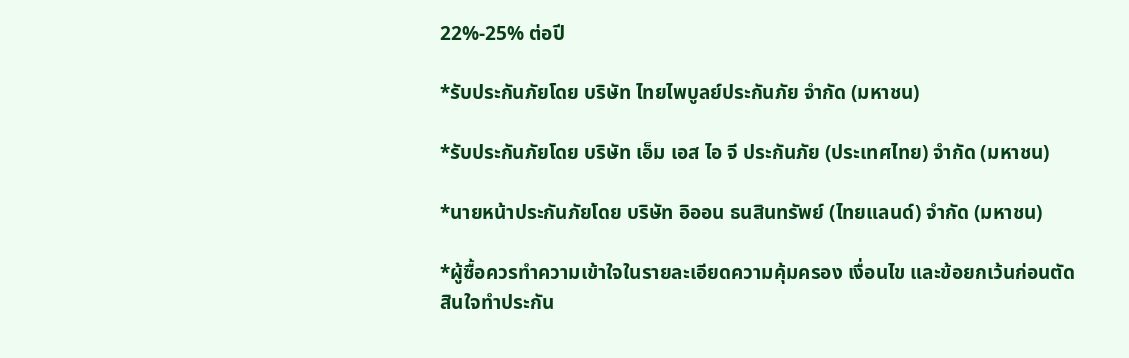22%-25% ต่อปี

*รับประกันภัยโดย บริษัท ไทยไพบูลย์ประกันภัย จำกัด (มหาชน)

*รับประกันภัยโดย บริษัท เอ็ม เอส ไอ จี ประกันภัย (ประเทศไทย) จำกัด (มหาชน)

*นายหน้าประกันภัยโดย บริษัท อิออน ธนสินทรัพย์ (ไทยแลนด์) จำกัด (มหาชน)

*ผู้ซื้อควรทำความเข้าใจในรายละเอียดความคุ้มครอง เงื่อนไข และข้อยกเว้นก่อนตัดสินใจทำประกัน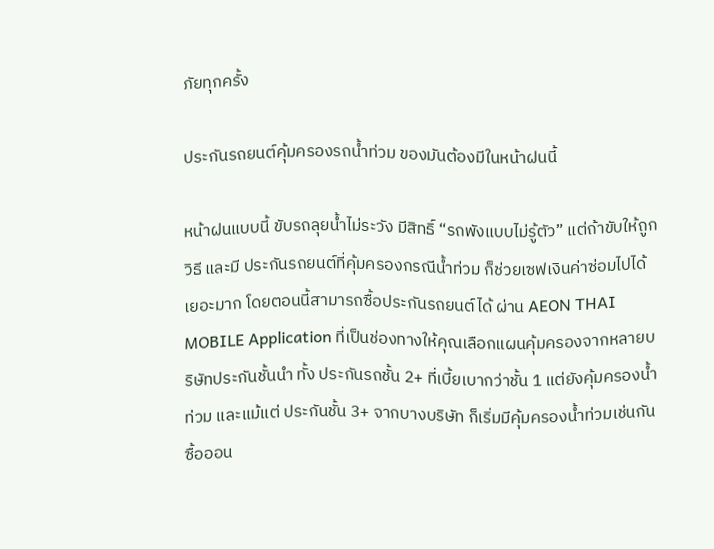ภัยทุกครั้ง

ประกันรถยนต์คุ้มครองรถน้ำท่วม ของมันต้องมีในหน้าฝนนี้

หน้าฝนแบบนี้ ขับรถลุยน้ำไม่ระวัง มีสิทธิ์ “รถพังแบบไม่รู้ตัว” แต่ถ้าขับให้ถูกวิธี และมี ประกันรถยนต์ที่คุ้มครองกรณีน้ำท่วม ก็ช่วยเซฟเงินค่าซ่อมไปได้เยอะมาก โดยตอนนี้สามารถซื้อประกันรถยนต์ได้ ผ่าน AEON THAI MOBILE Application ที่เป็นช่องทางให้คุณเลือกแผนคุ้มครองจากหลายบริษัทประกันชั้นนำ ทั้ง ประกันรถชั้น 2+ ที่เบี้ยเบากว่าชั้น 1 แต่ยังคุ้มครองน้ำท่วม และแม้แต่ ประกันชั้น 3+ จากบางบริษัท ก็เริ่มมีคุ้มครองน้ำท่วมเช่นกัน ซื้อออน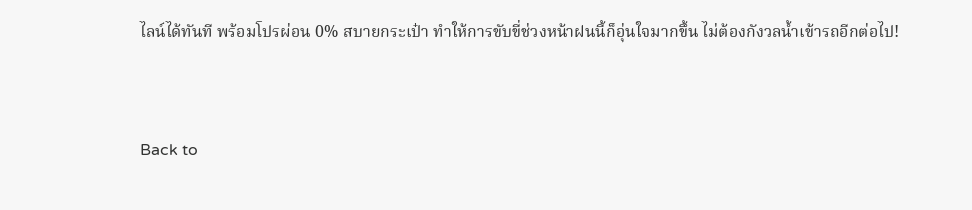ไลน์ได้ทันที พร้อมโปรผ่อน 0% สบายกระเป๋า ทำให้การขับขี่ช่วงหน้าฝนนี้ก็อุ่นใจมากขึ้น ไม่ต้องกังวลน้ำเข้ารถอีกต่อไป!


Back to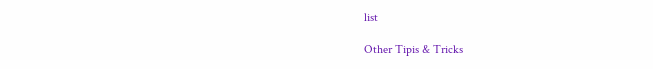list

Other Tipis & Tricks